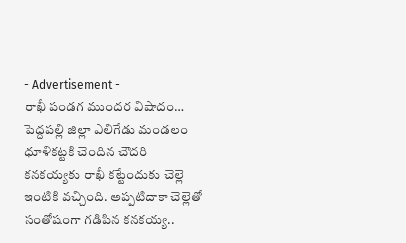- Advertisement -
రాఖీ పండగ ముందర విషాదం…
పెద్దపల్లి జిల్లా ఎలిగేడు మండలం ధూళికట్టకి చెందిన చౌదరి కనకయ్యకు రాఖీ కట్టేందుకు చెల్లె ఇంటికి వచ్చింది. అప్పటిదాకా చెల్లెతో సంతోషంగా గడిపిన కనకయ్య..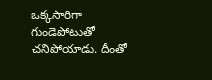ఒక్కసారిగా గుండెపోటుతో చనిపోయాడు. దీంతో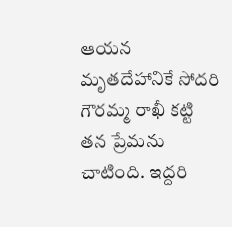ఆయన మృతదేహానికే సోదరి గౌరమ్మ రాఖీ కట్టి తన ప్రేమను చాటింది. ఇద్దరి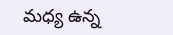మధ్య ఉన్న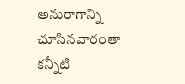అనురాగాన్ని చూసినవారంతా కన్నీటి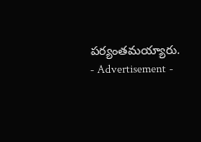పర్యంతమయ్యారు.
- Advertisement -